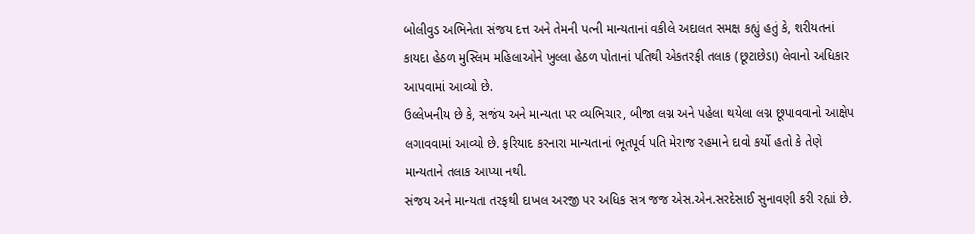બોલીવુડ અભિનેતા સંજય દત્ત અને તેમની પત્ની માન્યતાનાં વકીલે અદાલત સમક્ષ કહ્યું હતું કે, શરીયતનાં કાયદા હેઠળ મુસ્લિમ મહિલાઓને ખુલ્લા હેઠળ પોતાનાં પતિથી એકતરફી તલાક (છૂટાછેડા) લેવાનો અધિકાર આપવામાં આવ્યો છે.
ઉલ્લેખનીય છે કે, સજંય અને માન્યતા પર વ્યભિચાર, બીજા લગ્ન અને પહેલા થયેલા લગ્ન છૂપાવવાનો આક્ષેપ લગાવવામાં આવ્યો છે. ફરિયાદ કરનારા માન્યતાનાં ભૂતપૂર્વ પતિ મેરાજ રહમાને દાવો કર્યો હતો કે તેણે માન્યતાને તલાક આપ્યા નથી.
સંજય અને માન્યતા તરફથી દાખલ અરજી પર અધિક સત્ર જજ એસ.એન.સરદેસાઈ સુનાવણી કરી રહ્યાં છે.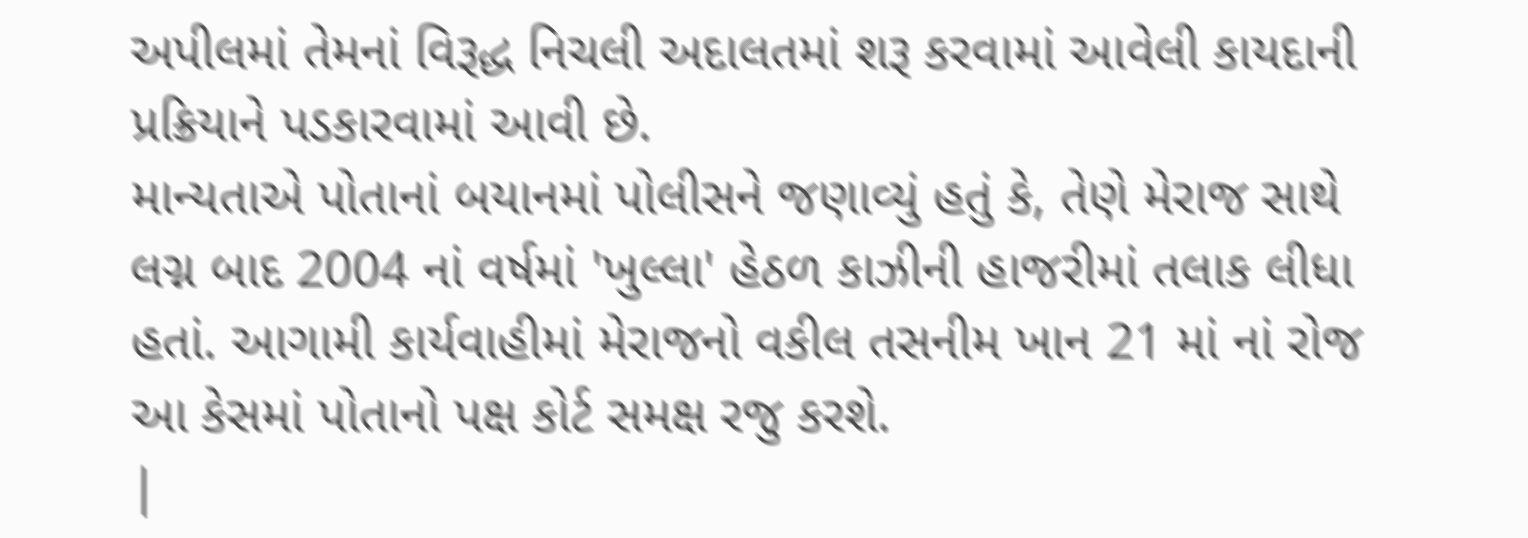અપીલમાં તેમનાં વિરૂદ્ધ નિચલી અદાલતમાં શરૂ કરવામાં આવેલી કાયદાની પ્રક્રિયાને પડકારવામાં આવી છે.
માન્યતાએ પોતાનાં બયાનમાં પોલીસને જણાવ્યું હતું કે, તેણે મેરાજ સાથે લગ્ન બાદ 2004 નાં વર્ષમાં 'ખુલ્લા' હેઠળ કાઝીની હાજરીમાં તલાક લીધા હતાં. આગામી કાર્યવાહીમાં મેરાજનો વકીલ તસનીમ ખાન 21 માં નાં રોજ આ કેસમાં પોતાનો પક્ષ કોર્ટ સમક્ષ રજુ કરશે.
|